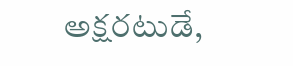అక్షరటుడే,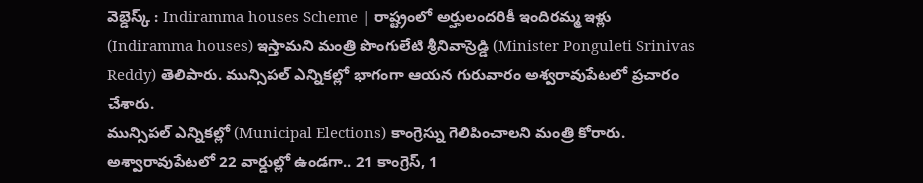వెబ్డెస్క్ : Indiramma houses Scheme | రాష్ట్రంలో అర్హులందరికీ ఇందిరమ్మ ఇళ్లు (Indiramma houses) ఇస్తామని మంత్రి పొంగులేటి శ్రీనివాస్రెడ్డి (Minister Ponguleti Srinivas Reddy) తెలిపారు. మున్సిపల్ ఎన్నికల్లో భాగంగా ఆయన గురువారం అశ్వరావుపేటలో ప్రచారం చేశారు.
మున్సిపల్ ఎన్నికల్లో (Municipal Elections) కాంగ్రెస్ను గెలిపించాలని మంత్రి కోరారు. అశ్వారావుపేటలో 22 వార్డుల్లో ఉండగా.. 21 కాంగ్రెస్, 1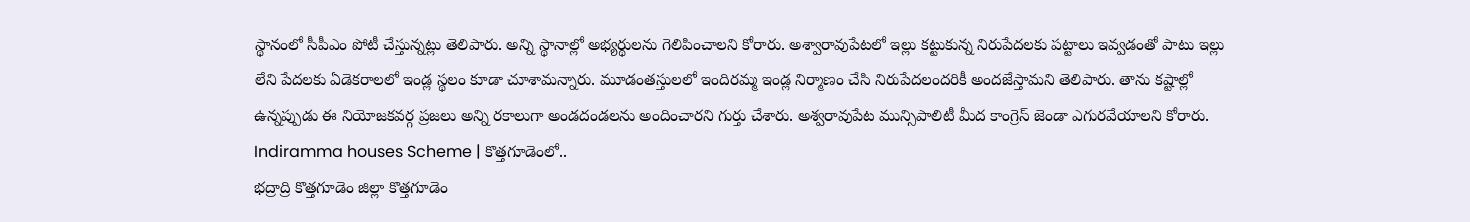స్థానంలో సీపీఎం పోటీ చేస్తున్నట్లు తెలిపారు. అన్ని స్థానాల్లో అభ్యర్థులను గెలిపించాలని కోరారు. అశ్వారావుపేటలో ఇల్లు కట్టుకున్న నిరుపేదలకు పట్టాలు ఇవ్వడంతో పాటు ఇల్లు లేని పేదలకు ఏడెకరాలలో ఇండ్ల స్థలం కూడా చూశామన్నారు. మూడంతస్తులలో ఇందిరమ్మ ఇండ్ల నిర్మాణం చేసి నిరుపేదలందరికీ అందజేస్తామని తెలిపారు. తాను కష్టాల్లో ఉన్నప్పుడు ఈ నియోజకవర్గ ప్రజలు అన్ని రకాలుగా అండదండలను అందించారని గుర్తు చేశారు. అశ్వరావుపేట మున్సిపాలిటీ మీద కాంగ్రెస్ జెండా ఎగురవేయాలని కోరారు.
Indiramma houses Scheme | కొత్తగూడెంలో..
భద్రాద్రి కొత్తగూడెం జిల్లా కొత్తగూడెం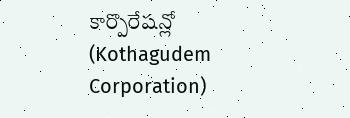కార్పొరేషన్లో (Kothagudem Corporation)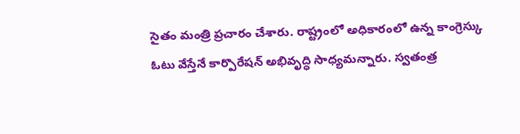సైతం మంత్రి ప్రచారం చేశారు. రాష్ట్రంలో అధికారంలో ఉన్న కాంగ్రెస్కు ఓటు వేస్తేనే కార్పొరేషన్ అభివృద్ధి సాధ్యమన్నారు. స్వతంత్ర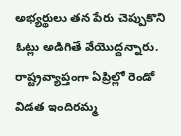అభ్యర్థులు తన పేరు చెప్పుకొని ఓట్లు అడిగితే వేయొద్దన్నారు. రాష్ట్రవ్యాప్తంగా ఏప్రిల్లో రెండో విడత ఇందిరమ్మ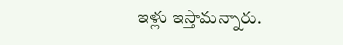ఇళ్లు ఇస్తామన్నారు.